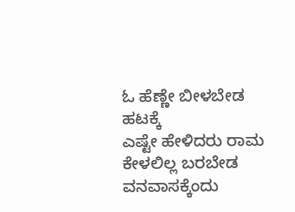ಓ ಹೆಣ್ಣೇ ಬೀಳಬೇಡ ಹಟಕ್ಕೆ
ಎಷ್ಟೇ ಹೇಳಿದರು ರಾಮ
ಕೇಳಲಿಲ್ಲ ಬರಬೇಡ ವನವಾಸಕ್ಕೆಂದು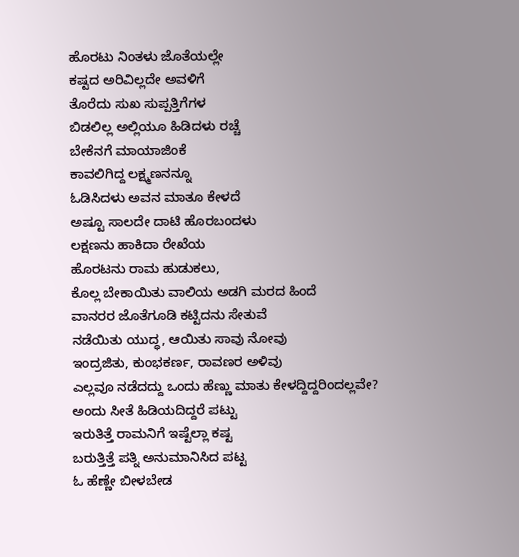ಹೊರಟು ನಿಂತಳು ಜೊತೆಯಲ್ಲೇ
ಕಷ್ಟದ ಅರಿವಿಲ್ಲದೇ ಅವಳಿಗೆ
ತೊರೆದು ಸುಖ ಸುಪ್ಪತ್ತಿಗೆಗಳ
ಬಿಡಲಿಲ್ಲ ಅಲ್ಲಿಯೂ ಹಿಡಿದಳು ರಚ್ಚೆ
ಬೇಕೆನಗೆ ಮಾಯಾಜಿಂಕೆ
ಕಾವಲಿಗಿದ್ದ ಲಕ್ಷ್ಮಣನನ್ನೂ
ಓಡಿಸಿದಳು ಅವನ ಮಾತೂ ಕೇಳದೆ
ಅಷ್ಟೂ ಸಾಲದೇ ದಾಟಿ ಹೊರಬಂದಳು
ಲಕ್ಷಣನು ಹಾಕಿದಾ ರೇಖೆಯ
ಹೊರಟನು ರಾಮ ಹುಡುಕಲು,
ಕೊಲ್ಲ ಬೇಕಾಯಿತು ವಾಲಿಯ ಅಡಗಿ ಮರದ ಹಿಂದೆ
ವಾನರರ ಜೊತೆಗೂಡಿ ಕಟ್ಟಿದನು ಸೇತುವೆ
ನಡೆಯಿತು ಯುದ್ಧ, ಆಯಿತು ಸಾವು ನೋವು
ಇಂದ್ರಜಿತು, ಕುಂಭಕರ್ಣ, ರಾವಣರ ಅಳಿವು
ಎಲ್ಲವೂ ನಡೆದದ್ದು ಒಂದು ಹೆಣ್ಣು ಮಾತು ಕೇಳದ್ದಿದ್ದರಿಂದಲ್ಲವೇ?
ಅಂದು ಸೀತೆ ಹಿಡಿಯದಿದ್ದರೆ ಪಟ್ಟು
ಇರುತಿತ್ತೆ ರಾಮನಿಗೆ ಇಷ್ಟೆಲ್ಲಾ ಕಷ್ಟ
ಬರುತ್ತಿತ್ತೆ ಪತ್ನಿ ಅನುಮಾನಿಸಿದ ಪಟ್ಟ
ಓ ಹೆಣ್ಣೇ ಬೀಳಬೇಡ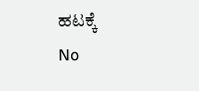ಹಟಕ್ಕೆ
No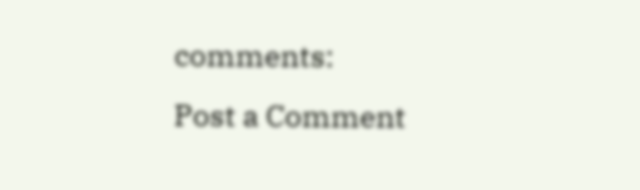comments:
Post a Comment